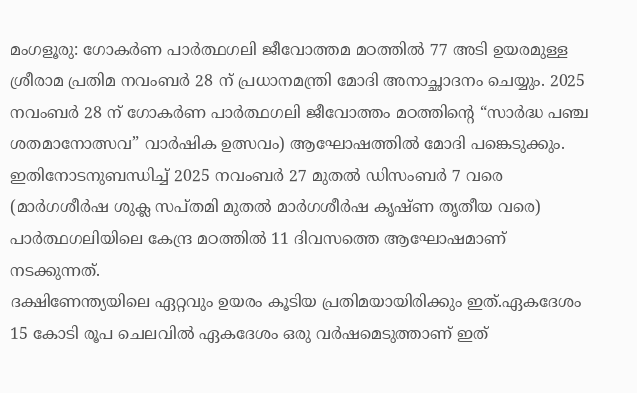മംഗളൂരു: ഗോകർണ പാർത്ഥഗലി ജീവോത്തമ മഠത്തിൽ 77 അടി ഉയരമുള്ള ശ്രീരാമ പ്രതിമ നവംബർ 28 ന് പ്രധാനമന്ത്രി മോദി അനാച്ഛാദനം ചെയ്യും. 2025 നവംബർ 28 ന് ഗോകർണ പാർത്ഥഗലി ജീവോത്തം മഠത്തിന്റെ “സാർദ്ധ പഞ്ച ശതമാനോത്സവ” വാർഷിക ഉത്സവം) ആഘോഷത്തിൽ മോദി പങ്കെടുക്കും.
ഇതിനോടനുബന്ധിച്ച് 2025 നവംബർ 27 മുതൽ ഡിസംബർ 7 വരെ (മാർഗശീർഷ ശുക്ല സപ്തമി മുതൽ മാർഗശീർഷ കൃഷ്ണ തൃതീയ വരെ) പാർത്ഥഗലിയിലെ കേന്ദ്ര മഠത്തിൽ 11 ദിവസത്തെ ആഘോഷമാണ് നടക്കുന്നത്.
ദക്ഷിണേന്ത്യയിലെ ഏറ്റവും ഉയരം കൂടിയ പ്രതിമയായിരിക്കും ഇത്.ഏകദേശം 15 കോടി രൂപ ചെലവിൽ ഏകദേശം ഒരു വർഷമെടുത്താണ് ഇത്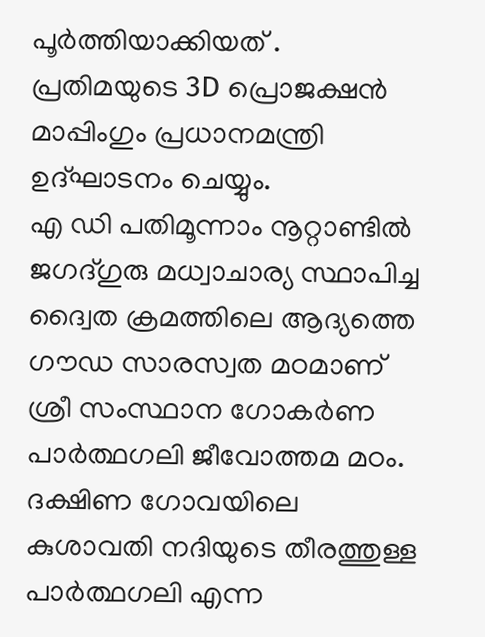പൂർത്തിയാക്കിയത് . പ്രതിമയുടെ 3D പ്രൊജക്ഷൻ മാപ്പിംഗും പ്രധാനമന്ത്രി ഉദ്ഘാടനം ചെയ്യും.
എ ഡി പതിമൂന്നാം നൂറ്റാണ്ടിൽ ജഗദ്ഗുരു മധ്വാചാര്യ സ്ഥാപിച്ച ദ്വൈത ക്രമത്തിലെ ആദ്യത്തെ ഗൗഡ സാരസ്വത മഠമാണ് ശ്രീ സംസ്ഥാന ഗോകർണ പാർത്ഥഗലി ജീവോത്തമ മഠം. ദക്ഷിണ ഗോവയിലെ കുശാവതി നദിയുടെ തീരത്തുള്ള പാർത്ഥഗലി എന്ന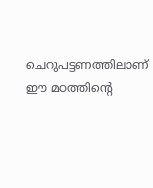ചെറുപട്ടണത്തിലാണ് ഈ മഠത്തിന്റെ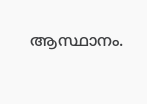ആസ്ഥാനം.